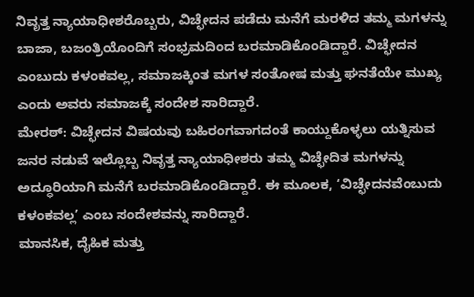ನಿವೃತ್ತ ನ್ಯಾಯಾಧೀಶರೊಬ್ಬರು, ವಿಚ್ಛೇದನ ಪಡೆದು ಮನೆಗೆ ಮರಳಿದ ತಮ್ಮ ಮಗಳನ್ನು ಬಾಜಾ, ಬಜಂತ್ರಿಯೊಂದಿಗೆ ಸಂಭ್ರಮದಿಂದ ಬರಮಾಡಿಕೊಂಡಿದ್ದಾರೆ. ವಿಚ್ಛೇದನ ಎಂಬುದು ಕಳಂಕವಲ್ಲ, ಸಮಾಜಕ್ಕಿಂತ ಮಗಳ ಸಂತೋಷ ಮತ್ತು ಘನತೆಯೇ ಮುಖ್ಯ ಎಂದು ಅವರು ಸಮಾಜಕ್ಕೆ ಸಂದೇಶ ಸಾರಿದ್ದಾರೆ.
ಮೇರಠ್: ವಿಚ್ಛೇದನ ವಿಷಯವು ಬಹಿರಂಗವಾಗದಂತೆ ಕಾಯ್ದುಕೊಳ್ಳಲು ಯತ್ನಿಸುವ ಜನರ ನಡುವೆ ಇಲ್ಲೊಬ್ಬ ನಿವೃತ್ತ ನ್ಯಾಯಾಧೀಶರು ತಮ್ಮ ವಿಚ್ಛೇದಿತ ಮಗಳನ್ನು ಅದ್ಧೂರಿಯಾಗಿ ಮನೆಗೆ ಬರಮಾಡಿಕೊಂಡಿದ್ದಾರೆ. ಈ ಮೂಲಕ, ‘ವಿಚ್ಛೇದನವೆಂಬುದು ಕಳಂಕವಲ್ಲ’ ಎಂಬ ಸಂದೇಶವನ್ನು ಸಾರಿದ್ದಾರೆ.
ಮಾನಸಿಕ, ದೈಹಿಕ ಮತ್ತು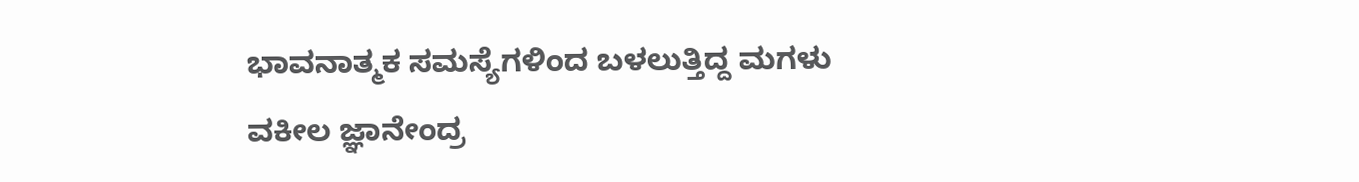ಭಾವನಾತ್ಮಕ ಸಮಸ್ಯೆಗಳಿಂದ ಬಳಲುತ್ತಿದ್ದ ಮಗಳು
ವಕೀಲ ಜ್ಞಾನೇಂದ್ರ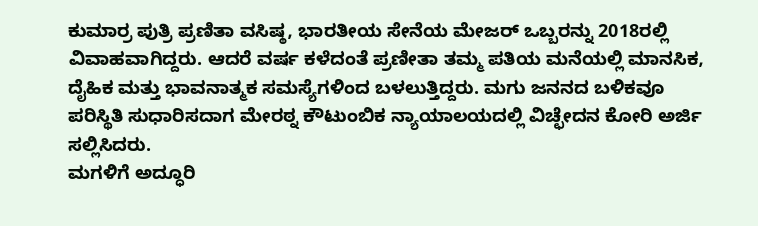ಕುಮಾರ್ರ ಪುತ್ರಿ ಪ್ರಣಿತಾ ವಸಿಷ್ಠ, ಭಾರತೀಯ ಸೇನೆಯ ಮೇಜರ್ ಒಬ್ಬರನ್ನು 2018ರಲ್ಲಿ ವಿವಾಹವಾಗಿದ್ದರು. ಆದರೆ ವರ್ಷ ಕಳೆದಂತೆ ಪ್ರಣೀತಾ ತಮ್ಮ ಪತಿಯ ಮನೆಯಲ್ಲಿ ಮಾನಸಿಕ, ದೈಹಿಕ ಮತ್ತು ಭಾವನಾತ್ಮಕ ಸಮಸ್ಯೆಗಳಿಂದ ಬಳಲುತ್ತಿದ್ದರು. ಮಗು ಜನನದ ಬಳಿಕವೂ ಪರಿಸ್ಥಿತಿ ಸುಧಾರಿಸದಾಗ ಮೇರಠ್ನ ಕೌಟುಂಬಿಕ ನ್ಯಾಯಾಲಯದಲ್ಲಿ ವಿಚ್ಛೇದನ ಕೋರಿ ಅರ್ಜಿ ಸಲ್ಲಿಸಿದರು.
ಮಗಳಿಗೆ ಅದ್ಧೂರಿ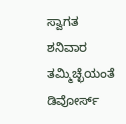ಸ್ವಾಗತ
ಶನಿವಾರ ತಮ್ಮಿಚ್ಛೆಯಂತೆ ಡಿವೋರ್ಸ್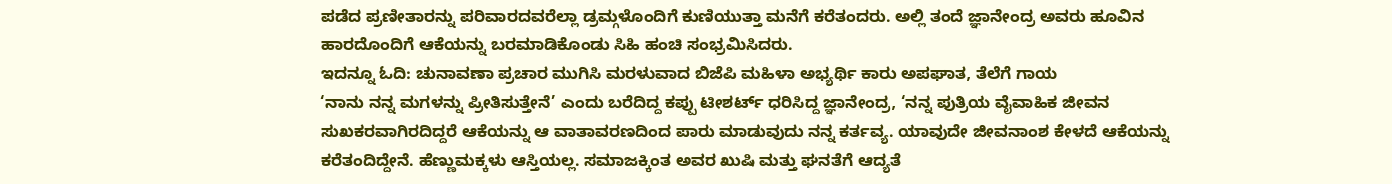ಪಡೆದ ಪ್ರಣೀತಾರನ್ನು ಪರಿವಾರದವರೆಲ್ಲಾ ಡ್ರಮ್ಗಳೊಂದಿಗೆ ಕುಣಿಯುತ್ತಾ ಮನೆಗೆ ಕರೆತಂದರು. ಅಲ್ಲಿ ತಂದೆ ಜ್ಞಾನೇಂದ್ರ ಅವರು ಹೂವಿನ ಹಾರದೊಂದಿಗೆ ಆಕೆಯನ್ನು ಬರಮಾಡಿಕೊಂಡು ಸಿಹಿ ಹಂಚಿ ಸಂಭ್ರಮಿಸಿದರು.
ಇದನ್ನೂ ಓದಿ: ಚುನಾವಣಾ ಪ್ರಚಾರ ಮುಗಿಸಿ ಮರಳುವಾದ ಬಿಜೆಪಿ ಮಹಿಳಾ ಅಭ್ಯರ್ಥಿ ಕಾರು ಅಪಘಾತ, ತೆಲೆಗೆ ಗಾಯ
‘ನಾನು ನನ್ನ ಮಗಳನ್ನು ಪ್ರೀತಿಸುತ್ತೇನೆ’ ಎಂದು ಬರೆದಿದ್ದ ಕಪ್ಪು ಟೀಶರ್ಟ್ ಧರಿಸಿದ್ದ ಜ್ಞಾನೇಂದ್ರ, ‘ನನ್ನ ಪುತ್ರಿಯ ವೈವಾಹಿಕ ಜೀವನ ಸುಖಕರವಾಗಿರದಿದ್ದರೆ ಆಕೆಯನ್ನು ಆ ವಾತಾವರಣದಿಂದ ಪಾರು ಮಾಡುವುದು ನನ್ನ ಕರ್ತವ್ಯ. ಯಾವುದೇ ಜೀವನಾಂಶ ಕೇಳದೆ ಆಕೆಯನ್ನು ಕರೆತಂದಿದ್ದೇನೆ. ಹೆಣ್ಣುಮಕ್ಕಳು ಆಸ್ತಿಯಲ್ಲ. ಸಮಾಜಕ್ಕಿಂತ ಅವರ ಖುಷಿ ಮತ್ತು ಘನತೆಗೆ ಆದ್ಯತೆ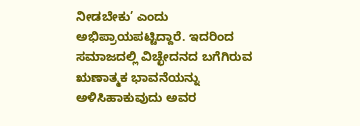ನೀಡಬೇಕು’ ಎಂದು ಅಭಿಪ್ರಾಯಪಟ್ಟಿದ್ದಾರೆ. ಇದರಿಂದ ಸಮಾಜದಲ್ಲಿ ವಿಚ್ಛೇದನದ ಬಗೆಗಿರುವ ಋಣಾತ್ಮಕ ಭಾವನೆಯನ್ನು ಅಳಿಸಿಹಾಕುವುದು ಅವರ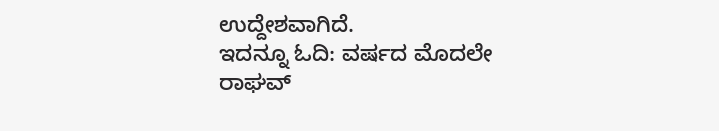ಉದ್ದೇಶವಾಗಿದೆ.
ಇದನ್ನೂ ಓದಿ: ವರ್ಷದ ಮೊದಲೇ ರಾಘವ್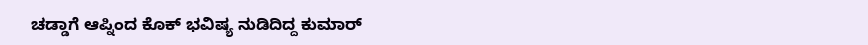ಚಡ್ಡಾಗೆ ಆಪ್ನಿಂದ ಕೊಕ್ ಭವಿಷ್ಯ ನುಡಿದಿದ್ದ ಕುಮಾರ್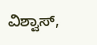ವಿಶ್ವಾಸ್,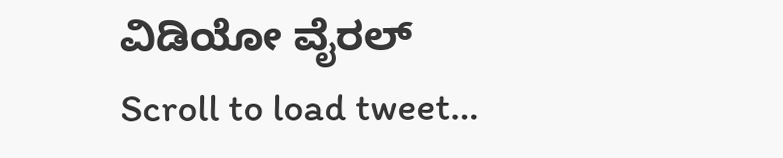ವಿಡಿಯೋ ವೈರಲ್
Scroll to load tweet…